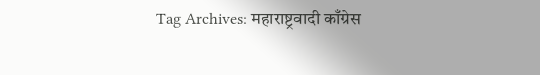Tag Archives: महाराष्ट्रवादी काँग्रेस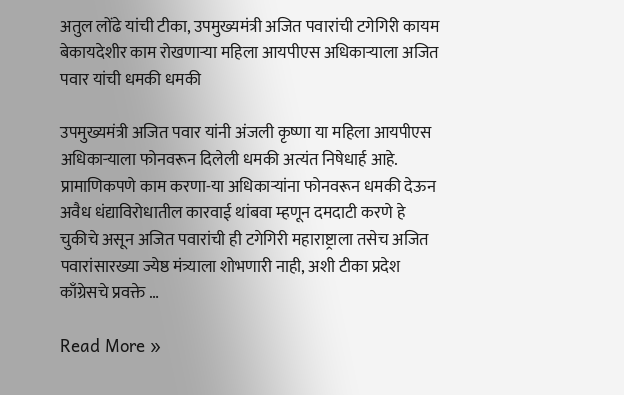अतुल लोंढे यांची टीका, उपमुख्यमंत्री अजित पवारांची टगेगिरी कायम बेकायदेशीर काम रोखणाऱ्या महिला आयपीएस अधिकाऱ्याला अजित पवार यांची धमकी धमकी

उपमुख्यमंत्री अजित पवार यांनी अंजली कृष्णा या महिला आयपीएस अधिकाऱ्याला फोनवरून दिलेली धमकी अत्यंत निषेधार्ह आहे. प्रामाणिकपणे काम करणा-या अधिकाऱ्यांना फोनवरून धमकी देऊन अवैध धंद्याविरोधातील कारवाई थांबवा म्हणून दमदाटी करणे हे चुकीचे असून अजित पवारांची ही टगेगिरी महाराष्ट्राला तसेच अजित पवारांसारख्या ज्येष्ठ मंत्र्याला शोभणारी नाही, अशी टीका प्रदेश काँग्रेसचे प्रवक्ते …

Read More »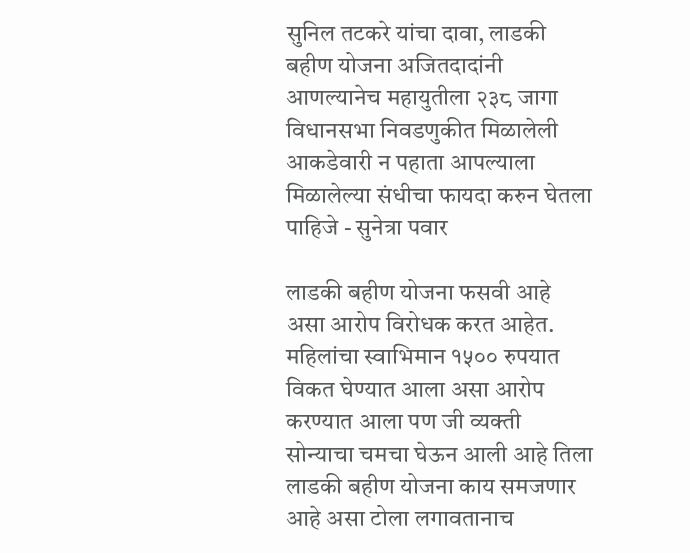सुनिल तटकरे यांचा दावा, लाडकी बहीण योजना अजितदादांनी आणल्यानेच महायुतीला २३८ जागा विधानसभा निवडणुकीत मिळालेली आकडेवारी न पहाता आपल्याला मिळालेल्या संधीचा फायदा करुन घेतला पाहिजे - सुनेत्रा पवार

लाडकी बहीण योजना फसवी आहे असा आरोप विरोधक करत आहेत. महिलांचा स्वाभिमान १५०० रुपयात विकत घेण्यात आला असा आरोप करण्यात आला पण जी व्यक्ती सोन्याचा चमचा घेऊन आली आहे तिला लाडकी बहीण योजना काय समजणार आहे असा टोला लगावतानाच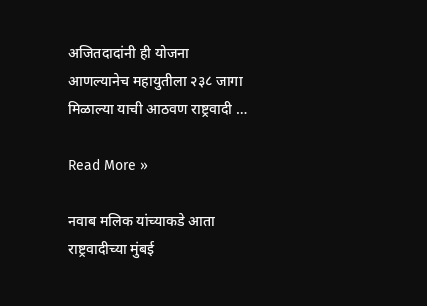अजितदादांनी ही योजना आणल्यानेच महायुतीला २३८ जागा मिळाल्या याची आठवण राष्ट्रवादी …

Read More »

नवाब मलिक यांच्याकडे आता राष्ट्रवादीच्या मुंबई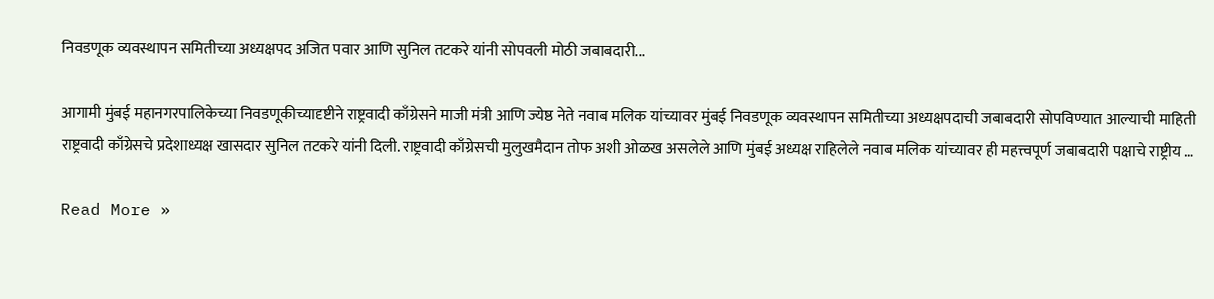निवडणूक व्यवस्थापन समितीच्या अध्यक्षपद अजित पवार आणि सुनिल तटकरे यांनी सोपवली मोठी जबाबदारी...

आगामी मुंबई महानगरपालिकेच्या निवडणूकीच्यादृष्टीने राष्ट्रवादी काँग्रेसने माजी मंत्री आणि ज्येष्ठ नेते नवाब मलिक यांच्यावर मुंबई निवडणूक व्यवस्थापन समितीच्या अध्यक्षपदाची जबाबदारी सोपविण्यात आल्याची माहिती राष्ट्रवादी काँग्रेसचे प्रदेशाध्यक्ष खासदार सुनिल तटकरे यांनी दिली. राष्ट्रवादी काँग्रेसची मुलुखमैदान तोफ अशी ओळख असलेले आणि मुंबई अध्यक्ष राहिलेले नवाब मलिक यांच्यावर ही महत्त्वपूर्ण जबाबदारी पक्षाचे राष्ट्रीय …

Read More »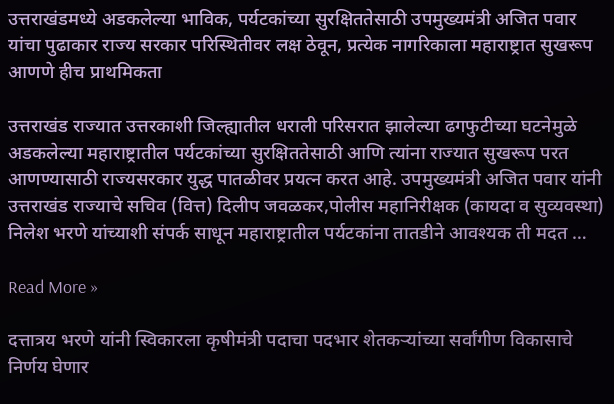उत्तराखंडमध्ये अडकलेल्या भाविक, पर्यटकांच्या सुरक्षिततेसाठी उपमुख्यमंत्री अजित पवार यांचा पुढाकार राज्य सरकार परिस्थितीवर लक्ष ठेवून, प्रत्येक नागरिकाला महाराष्ट्रात सुखरूप आणणे हीच प्राथमिकता

उत्तराखंड राज्यात उत्तरकाशी जिल्ह्यातील धराली परिसरात झालेल्या ढगफुटीच्या घटनेमुळे अडकलेल्या महाराष्ट्रातील पर्यटकांच्या सुरक्षिततेसाठी आणि त्यांना राज्यात सुखरूप परत आणण्यासाठी राज्यसरकार युद्ध पातळीवर प्रयत्न करत आहे. उपमुख्यमंत्री अजित पवार यांनी उत्तराखंड राज्याचे सचिव (वित्त) दिलीप जवळकर,पोलीस महानिरीक्षक (कायदा व सुव्यवस्था) निलेश भरणे यांच्याशी संपर्क साधून महाराष्ट्रातील पर्यटकांना तातडीने आवश्यक ती मदत …

Read More »

दत्तात्रय भरणे यांनी स्विकारला कृषीमंत्री पदाचा पदभार शेतकऱ्यांच्या सर्वांगीण विकासाचे निर्णय घेणार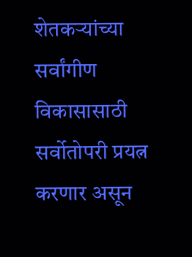शेतकऱ्यांच्या सर्वांगीण विकासासाठी सर्वोतोपरी प्रयत्न करणार असून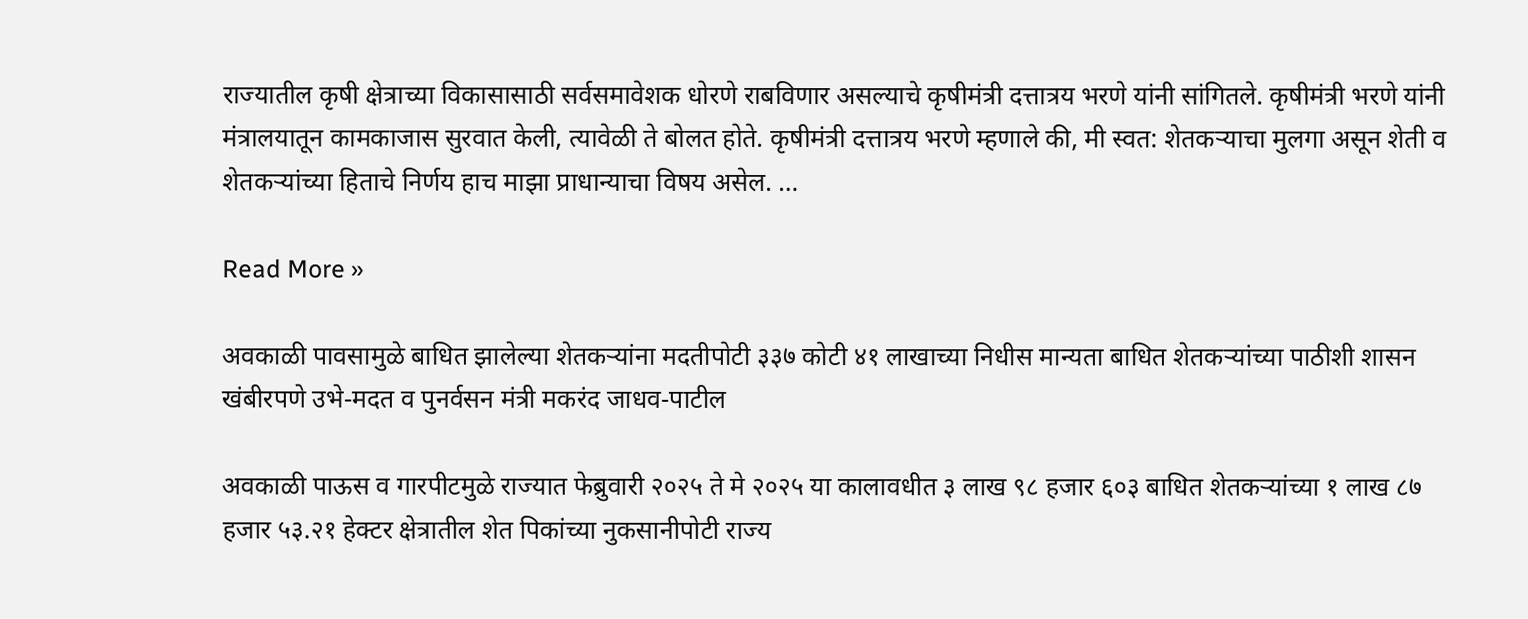राज्यातील कृषी क्षेत्राच्या विकासासाठी सर्वसमावेशक धोरणे राबविणार असल्याचे कृषीमंत्री दत्तात्रय भरणे यांनी सांगितले. कृषीमंत्री भरणे यांनी मंत्रालयातून कामकाजास सुरवात केली, त्यावेळी ते बोलत होते. कृषीमंत्री दत्तात्रय भरणे म्हणाले की, मी स्वत: शेतकऱ्याचा मुलगा असून शेती व शेतकऱ्यांच्या हिताचे निर्णय हाच माझा प्राधान्याचा विषय असेल. …

Read More »

अवकाळी पावसामुळे बाधित झालेल्या शेतकऱ्यांना मदतीपोटी ३३७ कोटी ४१ लाखाच्या निधीस मान्यता बाधित शेतकऱ्यांच्या पाठीशी शासन खंबीरपणे उभे-मदत व पुनर्वसन मंत्री मकरंद जाधव-पाटील

अवकाळी पाऊस व गारपीटमुळे राज्यात फेब्रुवारी २०२५ ते मे २०२५ या कालावधीत ३ लाख ९८ हजार ६०३ बाधित शेतकऱ्यांच्या १ लाख ८७ हजार ५३.२१ हेक्टर क्षेत्रातील शेत पिकांच्या नुकसानीपोटी राज्य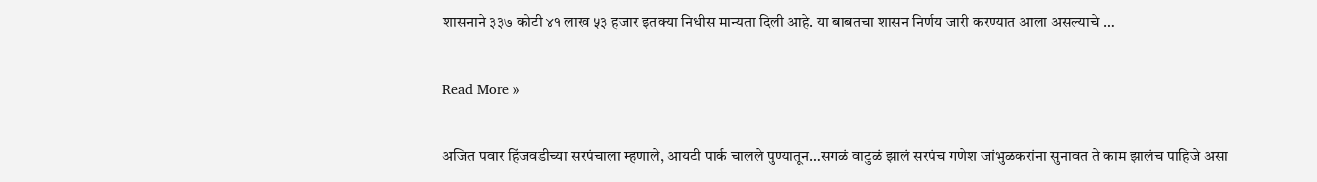शासनाने ३३७ कोटी ४१ लाख ५३ हजार इतक्या निधीस मान्यता दिली आहे. या बाबतचा शासन निर्णय जारी करण्यात आला असल्याचे …

Read More »

अजित पवार हिंजवडीच्या सरपंचाला म्हणाले, आयटी पार्क चालले पुण्यातून…सगळं वाटुळं झालं सरपंच गणेश जांभुळकरांना सुनावत ते काम झालंच पाहिजे असा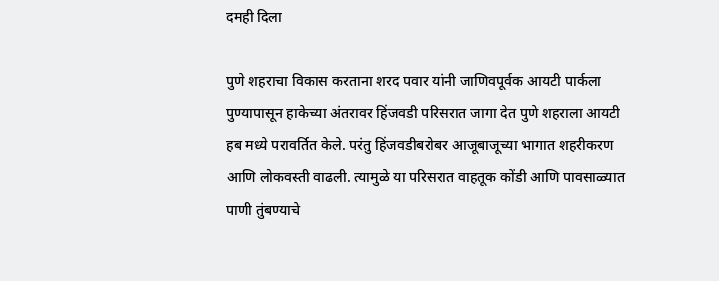दमही दिला

पुणे शहराचा विकास करताना शरद पवार यांनी जाणिवपूर्वक आयटी पार्कला पुण्यापासून हाकेच्या अंतरावर हिंजवडी परिसरात जागा देत पुणे शहराला आयटी हब मध्ये परावर्तित केले. परंतु हिंजवडीबरोबर आजूबाजूच्या भागात शहरीकरण आणि लोकवस्ती वाढली. त्यामुळे या परिसरात वाहतूक कोंडी आणि पावसाळ्यात पाणी तुंबण्याचे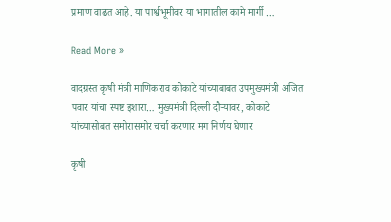प्रमाण वाढत आहे. या पार्श्वभूमीवर या भागातील कामे मार्गी …

Read More »

वादग्रस्त कृषी मंत्री माणिकराव कोकाटे यांच्याबाबत उपमुख्यमंत्री अजित पवार यांचा स्पष्ट इशारा… मुख्यमंत्री दिल्ली दौऱ्यावर, कोकाटे यांच्यासोबत समोरासमोर चर्चा करणार मग निर्णय घेणार

कृषी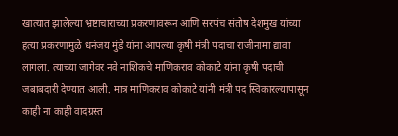खात्यात झालेल्या भ्रष्टाचाराच्या प्रकरणावरून आणि सरपंच संतोष देशमुख यांच्या हत्या प्रकरणामुळे धनंजय मुंडे यांना आपल्या कृषी मंत्री पदाचा राजीनामा द्यावा लागला. त्याच्या जागेवर नवे नाशिकचे माणिकराव कोकाटे यांना कृषी पदाची जबाबदारी देण्यात आली. मात्र माणिकराव कोकाटे यांनी मंत्री पद स्विकारल्यापासून काही ना काही वादग्रस्त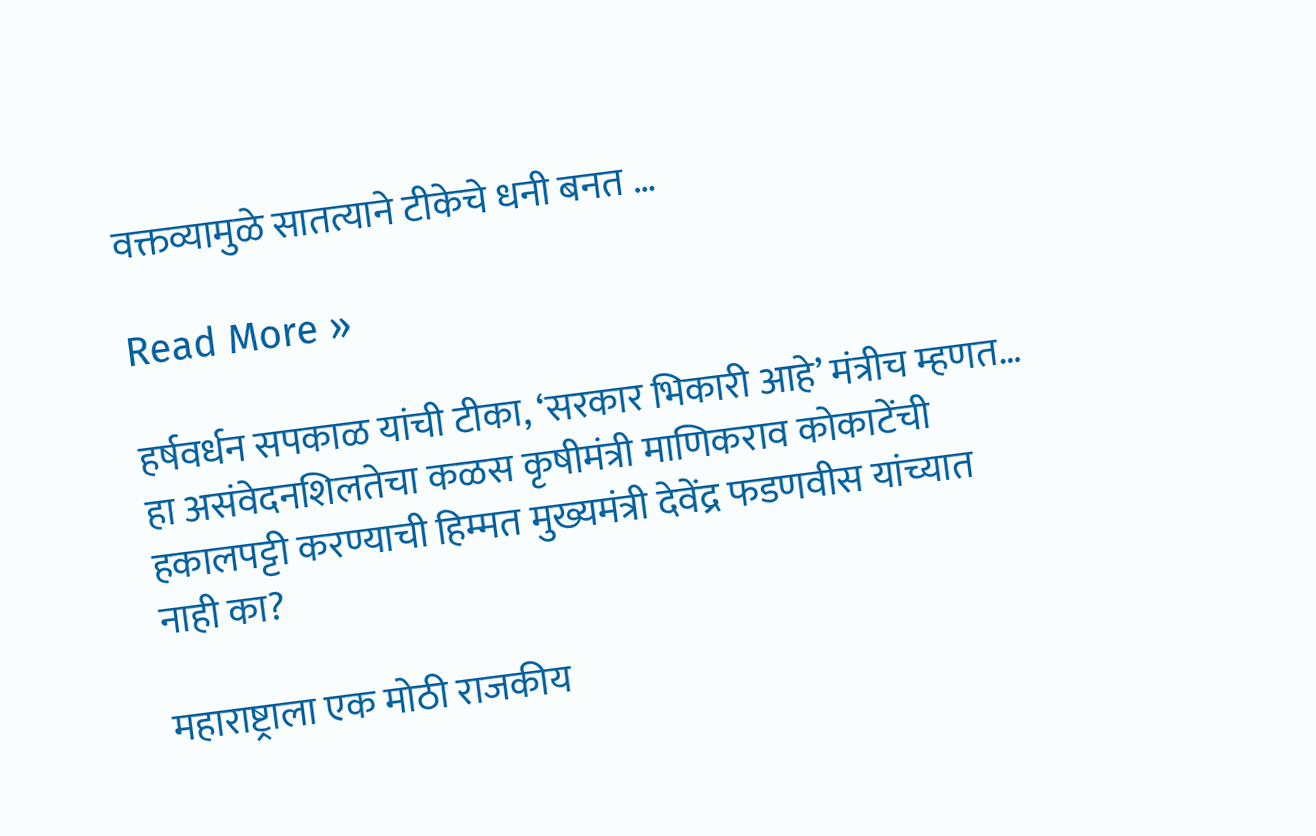वक्तव्यामुळे सातत्याने टीकेचे धनी बनत …

Read More »

हर्षवर्धन सपकाळ यांची टीका, ‘सरकार भिकारी आहे’ मंत्रीच म्हणत… हा असंवेदनशिलतेचा कळस कृषीमंत्री माणिकराव कोकाटेंची हकालपट्टी करण्याची हिम्मत मुख्यमंत्री देवेंद्र फडणवीस यांच्यात नाही का?

महाराष्ट्राला एक मोठी राजकीय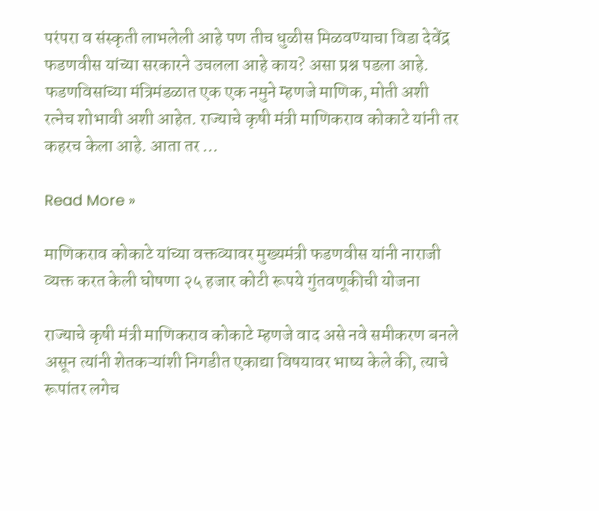परंपरा व संस्कृती लाभलेली आहे पण तीच धुळीस मिळवण्याचा विडा देवेंद्र फडणवीस यांच्या सरकारने उचलला आहे काय? असा प्रश्न पडला आहे. फडणविसांच्या मंत्रिमंडळात एक एक नमुने म्हणजे माणिक, मोती अशी रत्नेच शोभावी अशी आहेत. राज्याचे कृषी मंत्री माणिकराव कोकाटे यांनी तर कहरच केला आहे. आता तर …

Read More »

माणिकराव कोकाटे यांच्या वक्तव्यावर मुख्यमंत्री फडणवीस यांनी नाराजी व्यक्त करत केली घोषणा २५ हजार कोटी रूपये गुंतवणूकीची योजना

राज्याचे कृषी मंत्री माणिकराव कोकाटे म्हणजे वाद असे नवे समीकरण बनले असून त्यांनी शेतकऱ्यांशी निगडीत एकाद्या विषयावर भाष्य केले की, त्याचे रूपांतर लगेच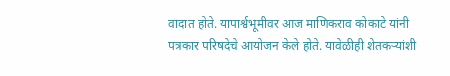वादात होते. यापार्श्वभूमीवर आज माणिकराव कोकाटे यांनी पत्रकार परिषदेचे आयोजन केले होते. यावेळीही शेतकऱ्यांशी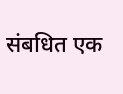संबधित एक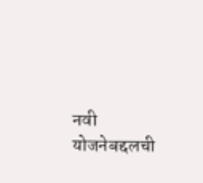नवी योजनेबद्दलची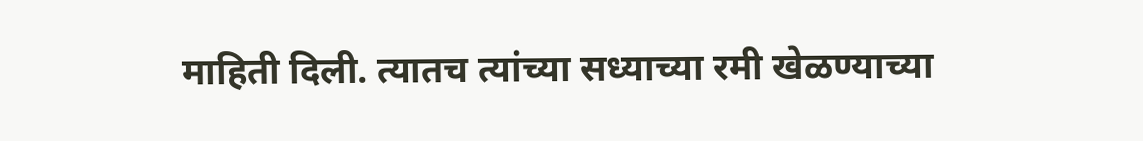माहिती दिली. त्यातच त्यांच्या सध्याच्या रमी खेळण्याच्या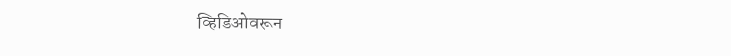व्हिडिओवरून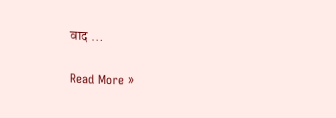वाद …

Read More »